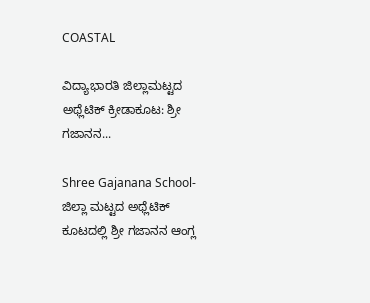COASTAL

ವಿದ್ಯಾಭಾರತಿ ಜಿಲ್ಲಾಮಟ್ಟದ ಅಥ್ಲೆಟಿಕ್ ಕ್ರೀಡಾಕೂಟ: ಶ್ರೀ ಗಜಾನನ...

Shree Gajanana School-ಜಿಲ್ಲಾ ಮಟ್ಟದ ಅಥ್ಲೆಟಿಕ್ ಕೂಟದಲ್ಲಿ ಶ್ರೀ ಗಜಾನನ ಆಂಗ್ಲ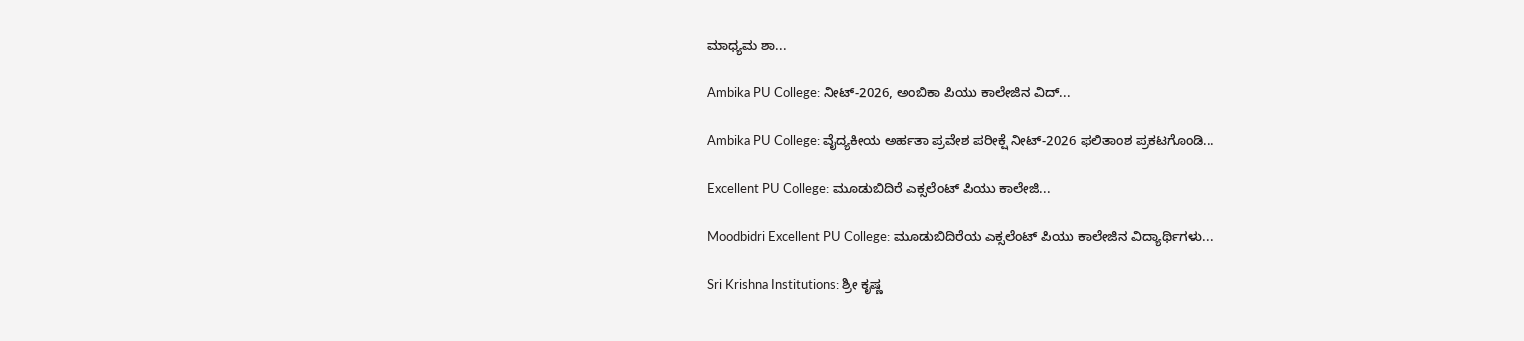ಮಾಧ್ಯಮ ಶಾ...

Ambika PU College: ನೀಟ್-2026, ಅಂಬಿಕಾ ಪಿಯು ಕಾಲೇಜಿನ ವಿದ‍್...

Ambika PU College: ವೈದ್ಯಕೀಯ ಅರ್ಹತಾ ಪ್ರವೇಶ ಪರೀಕ‍್ಷೆ ನೀಟ್‍-2026 ಫಲಿತಾಂಶ ಪ್ರಕಟಗೊಂಡಿ...

Excellent PU College: ಮೂಡುಬಿದಿರೆ ಎಕ್ಸಲೆಂಟ್‌ ಪಿಯು ಕಾಲೇಜಿ...

Moodbidri Excellent PU College: ಮೂಡುಬಿದಿರೆಯ ಎಕ್ಸಲೆಂಟ್ ಪಿಯು ಕಾಲೇಜಿನ ವಿದ್ಯಾರ್ಥಿಗಳು...

Sri Krishna Institutions: ಶ್ರೀ ಕೃಷ್ಣ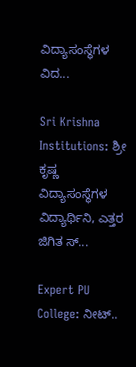ವಿದ್ಯಾಸಂಸ್ಥೆಗಳ ವಿದ...

Sri Krishna Institutions: ಶ್ರೀ ಕೃಷ್ಣ ವಿದ್ಯಾಸಂಸ್ಥೆಗಳ ವಿದ್ಯಾರ್ಥಿನಿ, ಎತ್ತರ ಜಿಗಿತ ಸ್...

Expert PU College: ನೀಟ್..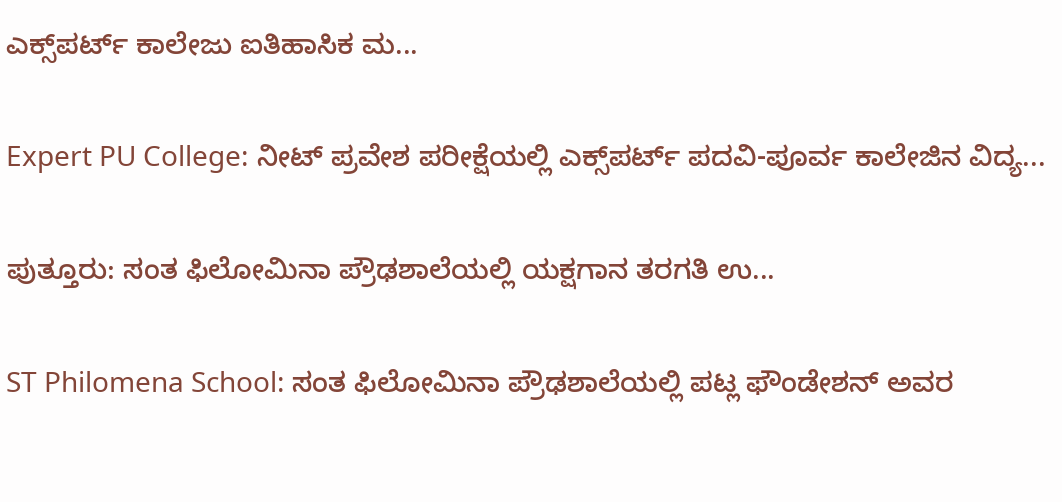ಎಕ್ಸ್‌ಪರ್ಟ್ ಕಾಲೇಜು ಐತಿಹಾಸಿಕ ಮ...

Expert PU College: ನೀಟ್ ಪ್ರವೇಶ ಪರೀಕ್ಷೆಯಲ್ಲಿ ಎಕ್ಸ್‌ಪರ್ಟ್ ಪದವಿ-ಪೂರ್ವ ಕಾಲೇಜಿನ ವಿದ್ಯ...

ಪುತ್ತೂರು: ಸಂತ ಫಿಲೋಮಿನಾ ಪ್ರೌಢಶಾಲೆಯಲ್ಲಿ ಯಕ್ಷಗಾನ ತರಗತಿ ಉ...

ST Philomena School: ಸಂತ ಫಿಲೋಮಿನಾ ಪ್ರೌಢಶಾಲೆಯಲ್ಲಿ ಪಟ್ಲ ಫೌಂಡೇಶನ್ ಅವರ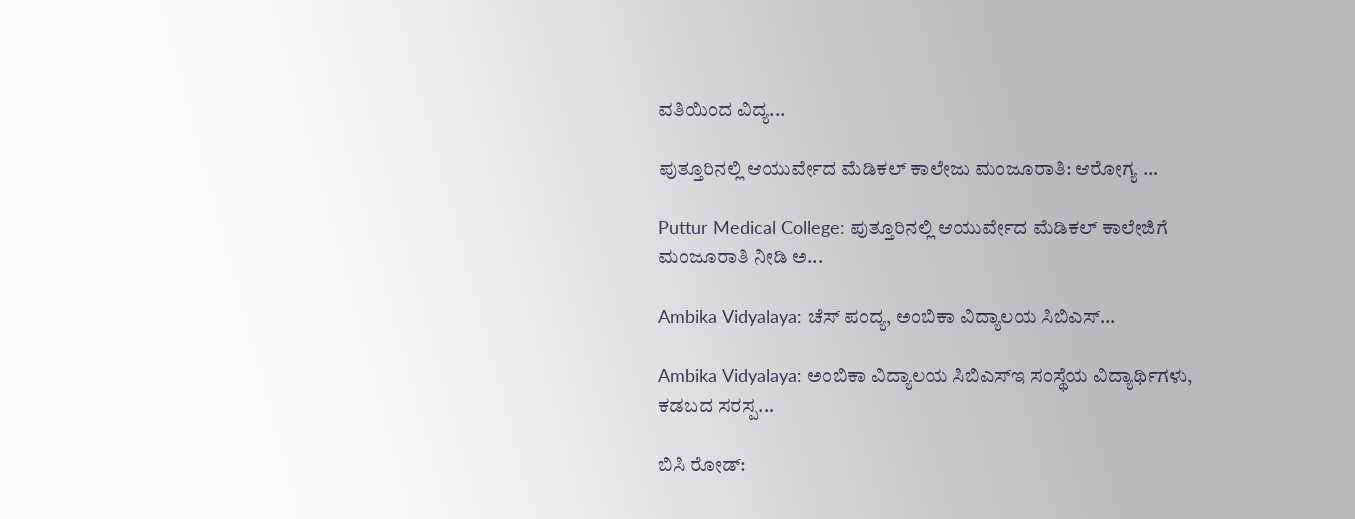ವತಿಯಿಂದ ವಿದ್ಯ...

ಪುತ್ತೂರಿನಲ್ಲಿ ಆಯುರ್ವೇದ ಮೆಡಿಕಲ್ ಕಾಲೇಜು ಮಂಜೂರಾತಿ: ಆರೋಗ್ಯ ...

Puttur Medical College: ಪುತ್ತೂರಿನಲ್ಲಿ ಆಯುರ್ವೇದ ಮೆಡಿಕಲ್ ಕಾಲೇಜಿಗೆ ಮಂಜೂರಾತಿ ನೀಡಿ ಅ...

Ambika Vidyalaya: ಚೆಸ್ ಪಂದ‍್ಯ, ಅಂಬಿಕಾ ವಿದ‍್ಯಾಲಯ ಸಿಬಿಎಸ್...

Ambika Vidyalaya: ಅಂಬಿಕಾ ವಿದ‍್ಯಾಲಯ ಸಿಬಿಎಸ್‍ಇ ಸಂಸ‍್ಥೆಯ ವಿದ‍್ಯಾರ್ಥಿಗಳು, ಕಡಬದ ಸರಸ್ಪ...

ಬಿಸಿ ರೋಡ್‌: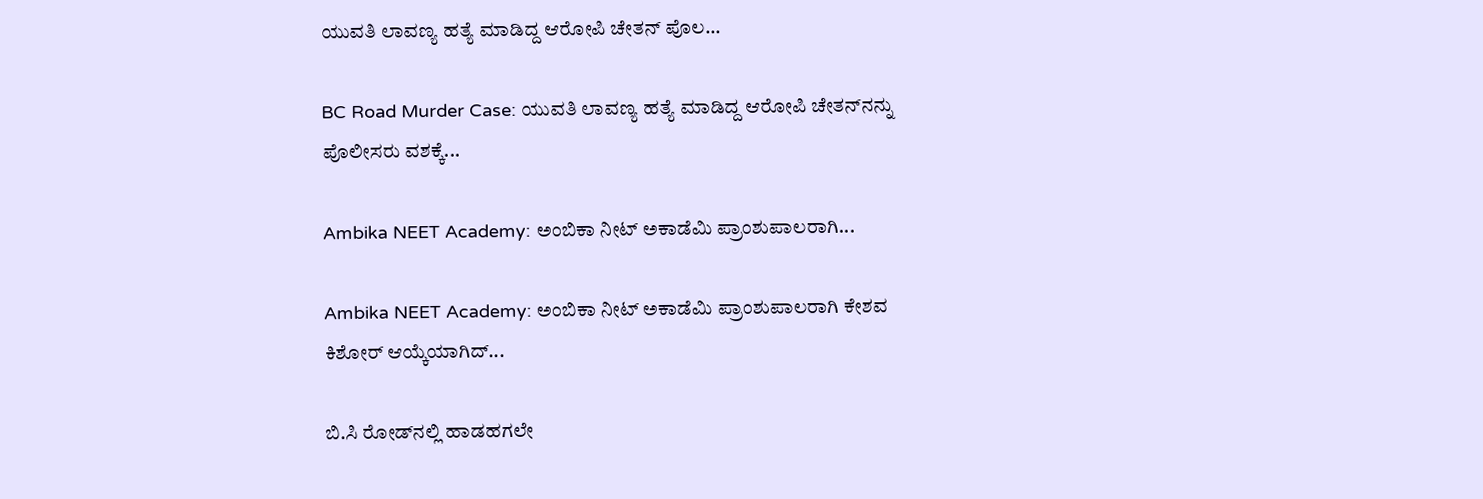ಯುವತಿ ಲಾವಣ್ಯ ಹತ್ಯೆ ಮಾಡಿದ್ದ ಆರೋಪಿ ಚೇತನ್‌ ಪೊಲ...

BC Road Murder Case: ಯುವತಿ ಲಾವಣ್ಯ ಹತ್ಯೆ ಮಾಡಿದ್ದ ಆರೋಪಿ ಚೇತನ್‌ನನ್ನು ಪೊಲೀಸರು ವಶಕ್ಕೆ...

Ambika NEET Academy: ಅಂಬಿಕಾ ನೀಟ್ ಅಕಾಡೆಮಿ ಪ್ರಾಂಶುಪಾಲರಾಗಿ...

Ambika NEET Academy: ಅಂಬಿಕಾ ನೀಟ್ ಅಕಾಡೆಮಿ ಪ್ರಾಂಶುಪಾಲರಾಗಿ ಕೇಶವ ಕಿಶೋರ್ ಆಯ‍್ಕೆಯಾಗಿದ್...

ಬಿ.ಸಿ ರೋಡ್‌ನಲ್ಲಿ ಹಾಡಹಗಲೇ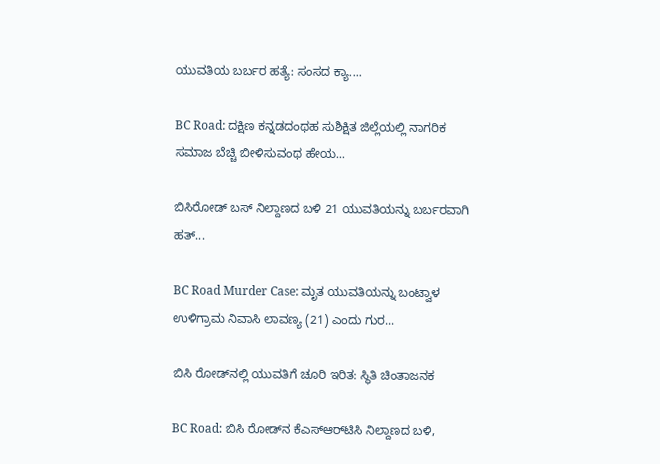ಯುವತಿಯ ಬರ್ಬರ ಹತ್ಯೆ: ಸಂಸದ ಕ್ಯಾ....

BC Road: ದಕ್ಷಿಣ ಕನ್ನಡದಂಥಹ ಸುಶಿಕ್ಷಿತ ಜಿಲ್ಲೆಯಲ್ಲಿ ನಾಗರಿಕ ಸಮಾಜ ಬೆಚ್ಚಿ ಬೀಳಿಸುವಂಥ ಹೇಯ...

ಬಿಸಿರೋಡ್‌ ಬಸ್‌ ನಿಲ್ದಾಣದ ಬಳಿ 21 ಯುವತಿಯನ್ನು ಬರ್ಬರವಾಗಿ ಹತ್...

BC Road Murder Case: ಮೃತ ಯುವತಿಯನ್ನು ಬಂಟ್ವಾಳ ಉಳಿಗ್ರಾಮ ನಿವಾಸಿ ಲಾವಣ್ಯ (21) ಎಂದು ಗುರ...

ಬಿಸಿ ರೋಡ್‌ನಲ್ಲಿ ಯುವತಿಗೆ ಚೂರಿ ಇರಿತ: ಸ್ಥಿತಿ ಚಿಂತಾಜನಕ

BC Road: ಬಿಸಿ ರೋಡ್‌ನ ಕೆಎಸ್‌ಆರ್‌ಟಿಸಿ ನಿಲ್ದಾಣದ ಬಳಿ,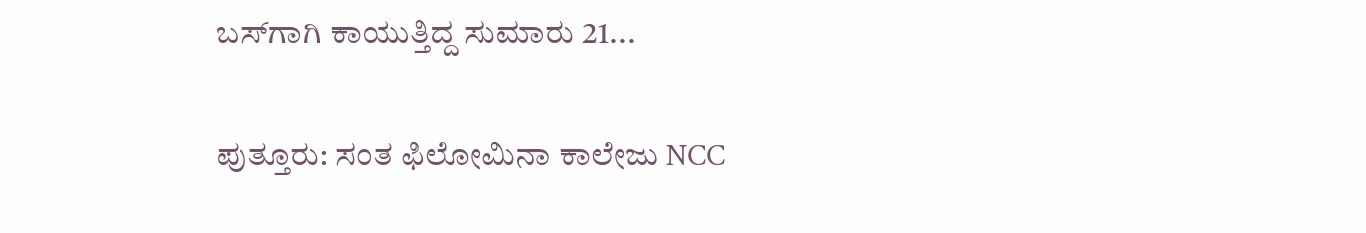ಬಸ್‌ಗಾಗಿ ಕಾಯುತ್ತಿದ್ದ ಸುಮಾರು 21...

ಪುತ್ತೂರು: ಸಂತ ಫಿಲೋಮಿನಾ ಕಾಲೇಜು NCC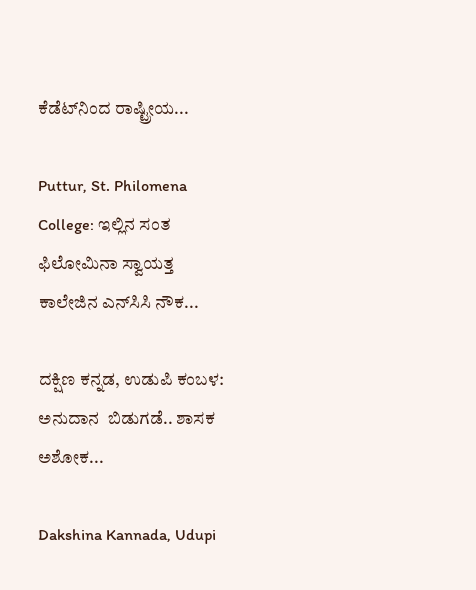ಕೆಡೆಟ್‌ನಿಂದ ರಾಷ್ಟ್ರೀಯ...

Puttur, St. Philomena College: ಇಲ್ಲಿನ ಸಂತ ಫಿಲೋಮಿನಾ ಸ್ವಾಯತ್ತ ಕಾಲೇಜಿನ ಎನ್‌ಸಿಸಿ ನೌಕ...

ದಕ್ಷಿಣ ಕನ್ನಡ, ಉಡುಪಿ ಕಂಬಳ: ಅನುದಾನ  ಬಿಡುಗಡೆ.. ಶಾಸಕ ಅಶೋಕ...

Dakshina Kannada, Udupi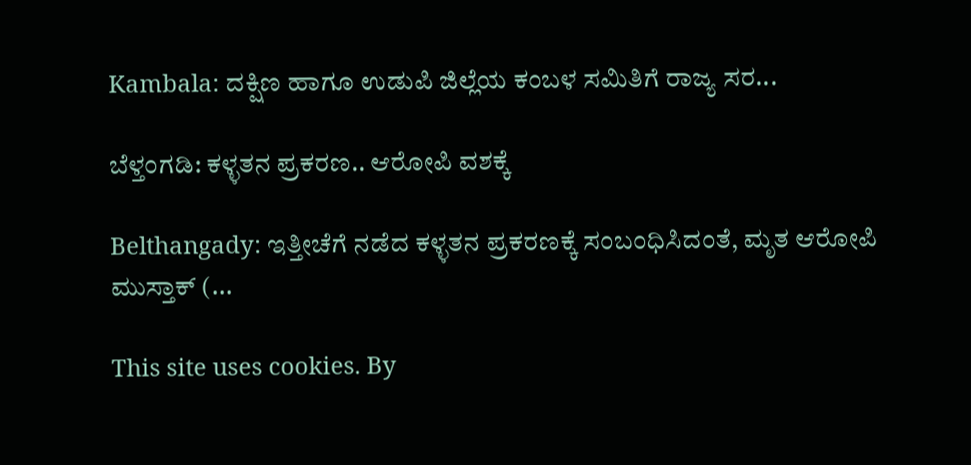Kambala: ದಕ್ಷಿಣ ಹಾಗೂ ಉಡುಪಿ ಜಿಲ್ಲೆಯ ಕಂಬಳ ಸಮಿತಿಗೆ ರಾಜ್ಯ ಸರ...

ಬೆಳ್ತಂಗಡಿ: ಕಳ್ಳತನ ಪ್ರಕರಣ.. ಆರೋಪಿ ವಶಕ್ಕೆ

Belthangady: ಇತ್ತೀಚೆಗೆ ನಡೆದ ಕಳ್ಳತನ ಪ್ರಕರಣಕ್ಕೆ ಸಂಬಂಧಿಸಿದಂತೆ, ಮೃತ ಆರೋಪಿ ಮುಸ್ತಾಕ್ (...

This site uses cookies. By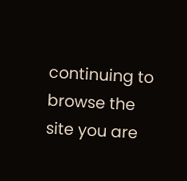continuing to browse the site you are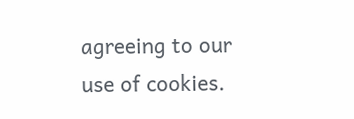agreeing to our use of cookies.